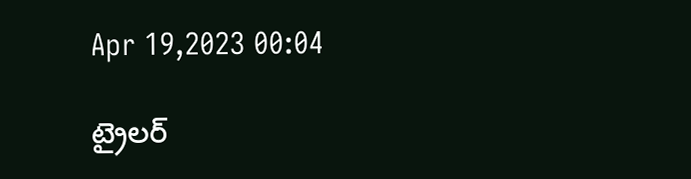Apr 19,2023 00:04

ట్రైలర్‌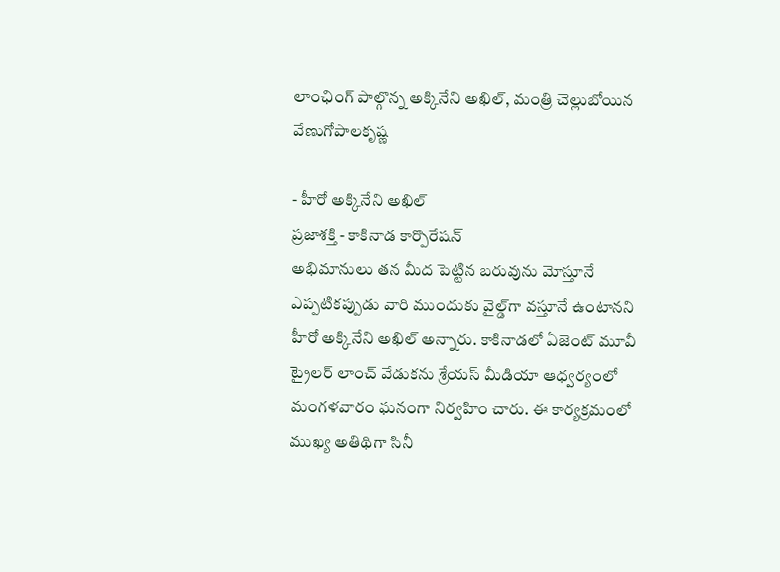లాంఛింగ్‌ పాల్గొన్న అక్కినేని అఖిల్‌, మంత్రి చెల్లుబోయిన వేణుగోపాలకృష్ణ

- హీరో అక్కినేని అఖిల్‌
ప్రజాశక్తి - కాకినాడ కార్పొరేషన్‌
అభిమానులు తన మీద పెట్టిన బరువును మోస్తూనే ఎప్పటికప్పుడు వారి ముందుకు వైల్డ్‌గా వస్తూనే ఉంటానని హీరో అక్కినేని అఖిల్‌ అన్నారు. కాకినాడలో ఏజెంట్‌ మూవీ ట్రైలర్‌ లాంచ్‌ వేడుకను శ్రేయస్‌ మీడియా ఆధ్వర్యంలో మంగళవారం ఘనంగా నిర్వహిం చారు. ఈ కార్యక్రమంలో ముఖ్య అతిథిగా సినీ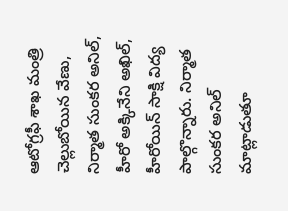ఆటోగ్రఫీ శాఖ మంత్రి చెల్లుబోయిన వేణు, నిర్మాత సుంకర అనిల్‌, హీరో అక్కినేని అఖిల్‌, హీరోయిన్‌ సాక్షి విద్య పాల్గొన్నారు. నిర్మాత సుంకర అనిల్‌ మాట్లాడుతూ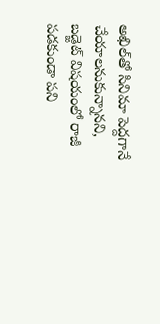అఖిల్‌తో సినిమా పెద్దగానే చేయాలనుకున్నానని, బడ్జెట్‌ విషయంలో రాజీ పడకుండా పని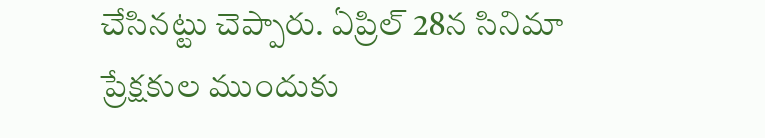చేసినట్టు చెప్పారు. ఏప్రిల్‌ 28న సినిమా ప్రేక్షకుల ముందుకు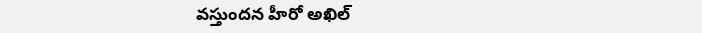వస్తుందన హీరో అఖిల్‌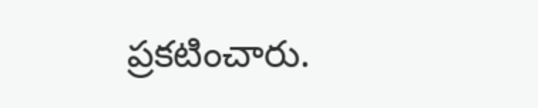ప్రకటించారు.